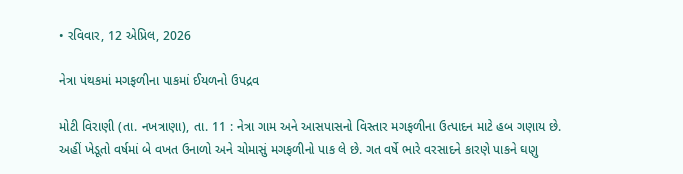• રવિવાર, 12 એપ્રિલ, 2026

નેત્રા પંથકમાં મગફળીના પાકમાં ઈયળનો ઉપદ્રવ

મોટી વિરાણી (તા. નખત્રાણા), તા. 11 : નેત્રા ગામ અને આસપાસનો વિસ્તાર મગફળીના ઉત્પાદન માટે હબ ગણાય છે. અહીં ખેડૂતો વર્ષમાં બે વખત ઉનાળો અને ચોમાસું મગફળીનો પાક લે છે. ગત વર્ષે ભારે વરસાદને કારણે પાકને ઘણુ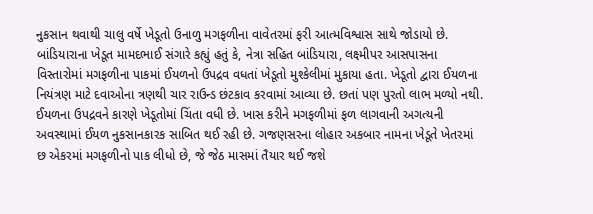નુકસાન થવાથી ચાલુ વર્ષે ખેડૂતો ઉનાળુ મગફળીના વાવેતરમાં ફરી આત્મવિશ્વાસ સાથે જોડાયો છે. બાંડિયારાના ખેડૂત મામદભાઈ સંગારે કહ્યું હતું કે, નેત્રા સહિત બાંડિયારા, લક્ષ્મીપર આસપાસના વિસ્તારોમાં મગફળીના પાકમાં ઈયળનો ઉપદ્રવ વધતાં ખેડૂતો મુશ્કેલીમાં મુકાયા હતા. ખેડૂતો દ્વારા ઈયળના નિયંત્રણ માટે દવાઓના ત્રણથી ચાર રાઉન્ડ છંટકાવ કરવામાં આવ્યા છે. છતાં પણ પુરતો લાભ મળ્યો નથી. ઈયળના ઉપદ્રવને કારણે ખેડૂતોમાં ચિંતા વધી છે. ખાસ કરીને મગફળીમાં ફળ લાગવાની અગત્યની અવસ્થામાં ઈયળ નુકસાનકારક સાબિત થઈ રહી છે. ગજણસરના લોહાર અકબાર નામના ખેડૂતે ખેતરમાં છ એકરમાં મગફળીનો પાક લીધો છે, જે જેઠ માસમાં તૈયાર થઈ જશે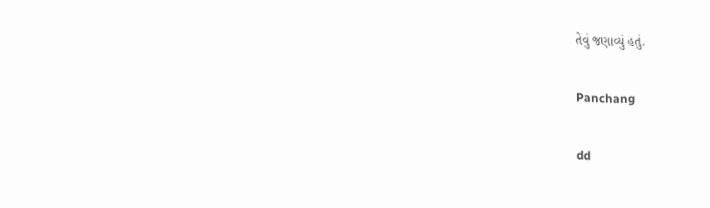તેવું જણાવ્યું હતું.

Panchang

dd